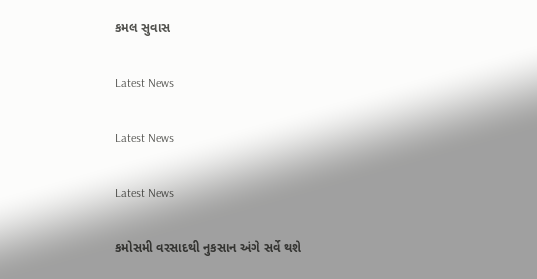કમલ સુવાસ

Latest News

Latest News

Latest News

કમોસમી વરસાદથી નુકસાન અંગે સર્વે થશે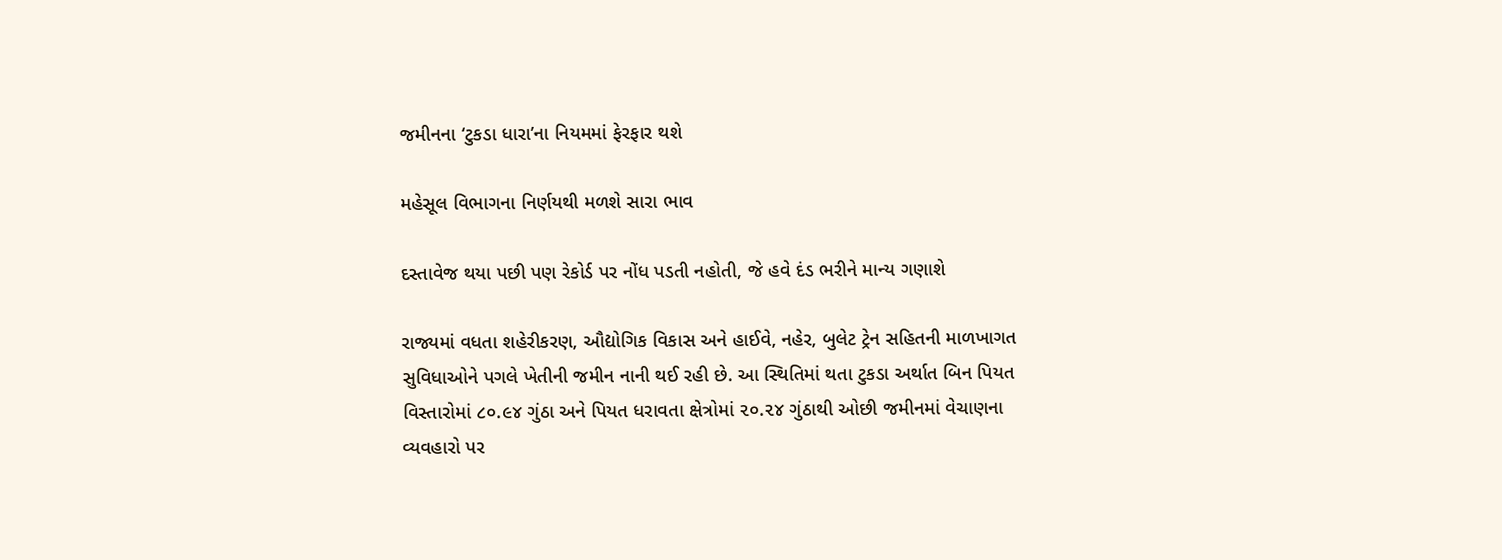જમીનના ‘ટુકડા ધારા’ના નિયમમાં ફેરફાર થશે

મહેસૂલ વિભાગના નિર્ણયથી મળશે સારા ભાવ

દસ્તાવેજ થયા પછી પણ રેકોર્ડ પર નોંધ પડતી નહોતી, જે હવે દંડ ભરીને માન્ય ગણાશે

રાજ્યમાં વધતા શહેરીકરણ, ઔદ્યોગિક વિકાસ અને હાઈવે, નહેર, બુલેટ ટ્રેન સહિતની માળખાગત સુવિધાઓને પગલે ખેતીની જમીન નાની થઈ રહી છે. આ સ્થિતિમાં થતા ટુકડા અર્થાત બિન પિયત વિસ્તારોમાં ૮૦.૯૪ ગુંઠા અને પિયત ધરાવતા ક્ષેત્રોમાં ૨૦.૨૪ ગુંઠાથી ઓછી જમીનમાં વેચાણના વ્યવહારો પર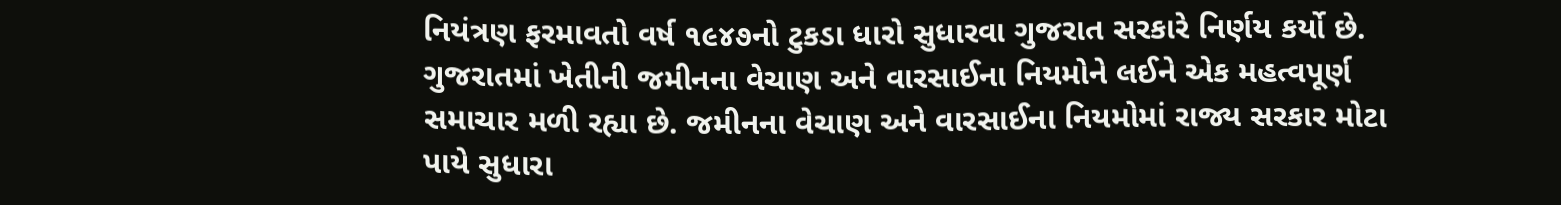નિયંત્રણ ફરમાવતો વર્ષ ૧૯૪૭નો ટુકડા ધારો સુધારવા ગુજરાત સરકારે નિર્ણય કર્યો છે.
ગુજરાતમાં ખેતીની જમીનના વેચાણ અને વારસાઈના નિયમોને લઈને એક મહત્વપૂર્ણ સમાચાર મળી રહ્યા છે. જમીનના વેચાણ અને વારસાઈના નિયમોમાં રાજ્ય સરકાર મોટા પાયે સુધારા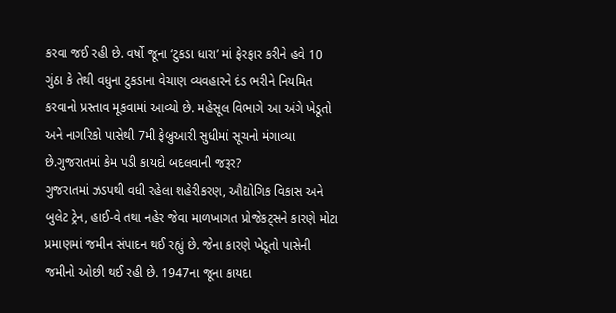કરવા જઈ રહી છે. વર્ષો જૂના ‘ટુકડા ધારા’ માં ફેરફાર કરીને હવે 10 ગુંઠા કે તેથી વધુના ટુકડાના વેચાણ વ્યવહારને દંડ ભરીને નિયમિત કરવાનો પ્રસ્તાવ મૂકવામાં આવ્યો છે. મહેસૂલ વિભાગે આ અંગે ખેડૂતો અને નાગરિકો પાસેથી 7મી ફેબ્રુઆરી સુધીમાં સૂચનો મંગાવ્યા છે.ગુજરાતમાં કેમ પડી કાયદો બદલવાની જરૂર?
ગુજરાતમાં ઝડપથી વધી રહેલા શહેરીકરણ, ઔદ્યોગિક વિકાસ અને બુલેટ ટ્રેન, હાઈ-વે તથા નહેર જેવા માળખાગત પ્રોજેકટ્સને કારણે મોટા પ્રમાણમાં જમીન સંપાદન થઈ રહ્યું છે. જેના કારણે ખેડૂતો પાસેની જમીનો ઓછી થઈ રહી છે. 1947ના જૂના કાયદા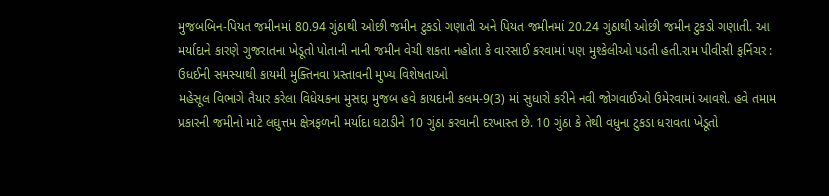મુજબબિન-પિયત જમીનમાં 80.94 ગુંઠાથી ઓછી જમીન ટુકડો ગણાતી અને પિયત જમીનમાં 20.24 ગુંઠાથી ઓછી જમીન ટુકડો ગણાતી. આ મર્યાદાને કારણે ગુજરાતના ખેડૂતો પોતાની નાની જમીન વેચી શકતા નહોતા કે વારસાઈ કરવામાં પણ મુશ્કેલીઓ પડતી હતી.રામ પીવીસી ફર્નિચર : ઉધઈની સમસ્યાથી કાયમી મુક્તિનવા પ્રસ્તાવની મુખ્ય વિશેષતાઓ
મહેસૂલ વિભાગે તૈયાર કરેલા વિધેયકના મુસદ્દા મુજબ હવે કાયદાની કલમ-9(3) માં સુધારો કરીને નવી જોગવાઈઓ ઉમેરવામાં આવશે. હવે તમામ પ્રકારની જમીનો માટે લઘુત્તમ ક્ષેત્રફળની મર્યાદા ઘટાડીને 10 ગુંઠા કરવાની દરખાસ્ત છે. 10 ગુંઠા કે તેથી વધુના ટુકડા ધરાવતા ખેડૂતો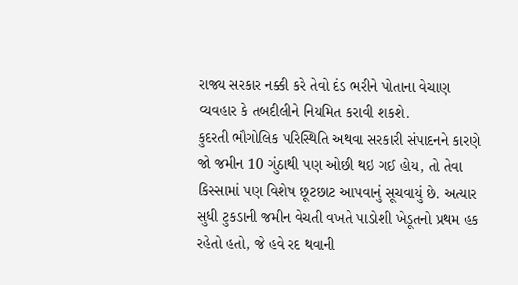રાજ્ય સરકાર નક્કી કરે તેવો દંડ ભરીને પોતાના વેચાણ વ્યવહાર કે તબદીલીને નિયમિત કરાવી શકશે.
કુદરતી ભૌગોલિક પરિસ્થિતિ અથવા સરકારી સંપાદનને કારણે જો જમીન 10 ગુંઠાથી પણ ઓછી થઇ ગઈ હોય, તો તેવા કિસ્સામાં પણ વિશેષ છૂટછાટ આપવાનું સૂચવાયું છે. અત્યાર સુધી ટુકડાની જમીન વેચતી વખતે પાડોશી ખેડૂતનો પ્રથમ હક રહેતો હતો, જે હવે રદ થવાની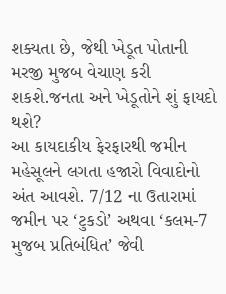શક્યતા છે, જેથી ખેડૂત પોતાની મરજી મુજબ વેચાણ કરી શકશે.જનતા અને ખેડૂતોને શું ફાયદો થશે?
આ કાયદાકીય ફેરફારથી જમીન મહેસૂલને લગતા હજારો વિવાદોનો અંત આવશે. 7/12 ના ઉતારામાં જમીન પર ‘ટુકડો’ અથવા ‘કલમ-7 મુજબ પ્રતિબંધિત’ જેવી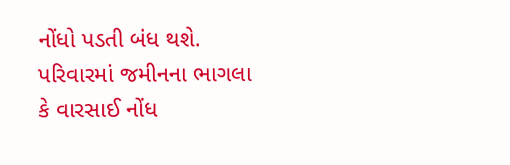નોંધો પડતી બંધ થશે. પરિવારમાં જમીનના ભાગલા કે વારસાઈ નોંધ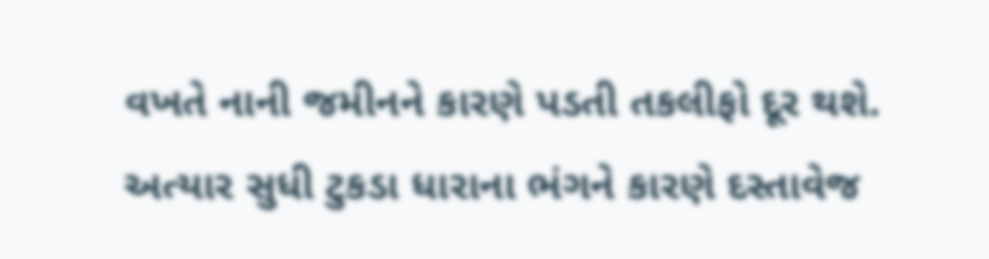વખતે નાની જમીનને કારણે પડતી તકલીફો દૂર થશે. અત્યાર સુધી ટુકડા ધારાના ભંગને કારણે દસ્તાવેજ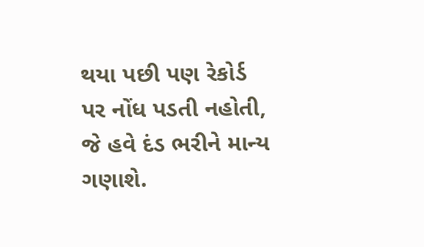થયા પછી પણ રેકોર્ડ પર નોંધ પડતી નહોતી, જે હવે દંડ ભરીને માન્ય ગણાશે.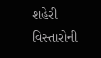શહેરી વિસ્તારોની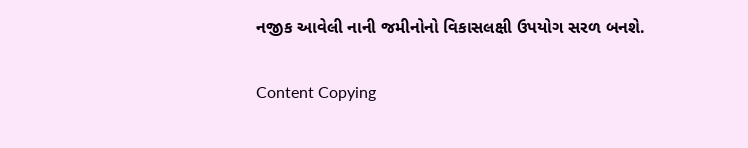નજીક આવેલી નાની જમીનોનો વિકાસલક્ષી ઉપયોગ સરળ બનશે.

Content Copying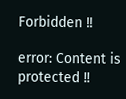Forbidden !!

error: Content is protected !!